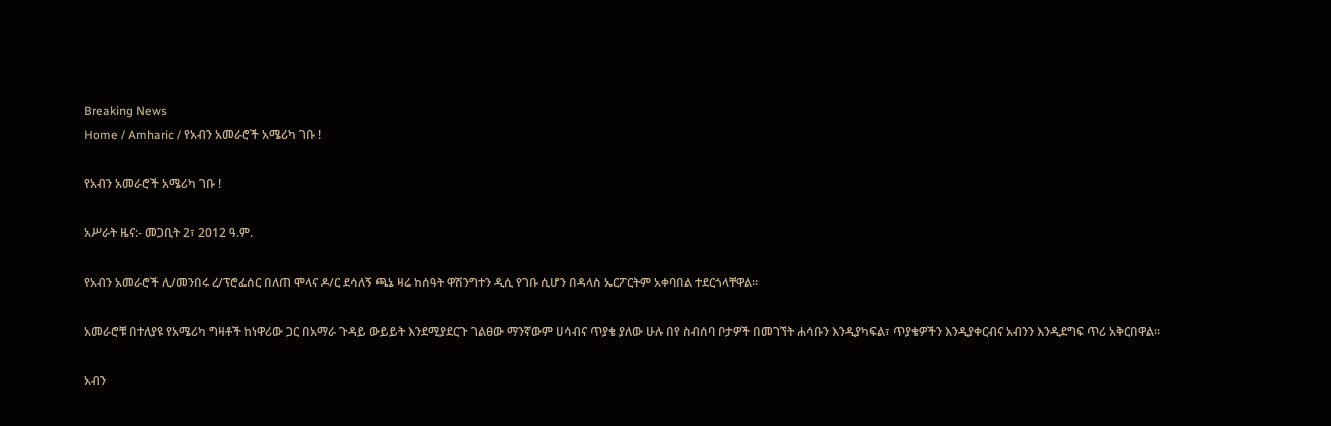Breaking News
Home / Amharic / የአብን አመራሮች አሜሪካ ገቡ !

የአብን አመራሮች አሜሪካ ገቡ !

አሥራት ዜና:- መጋቢት 2፣ 2012 ዓ.ም.

የአብን አመራሮች ሊ/መንበሩ ረ/ፕሮፌሰር በለጠ ሞላና ዶ/ር ደሳለኝ ጫኔ ዛሬ ከሰዓት ዋሽንግተን ዲሲ የገቡ ሲሆን በዳላስ ኤርፖርትም አቀባበል ተደርጎላቸዋል።

አመራሮቹ በተለያዩ የአሜሪካ ግዛቶች ከነዋሪው ጋር በአማራ ጉዳይ ውይይት እንደሚያደርጉ ገልፀው ማንኛውም ሀሳብና ጥያቄ ያለው ሁሉ በየ ስብሰባ ቦታዎች በመገኘት ሐሳቡን እንዲያካፍል፣ ጥያቄዎችን እንዲያቀርብና አብንን እንዲደግፍ ጥሪ አቅርበዋል።

አብን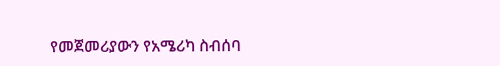የመጀመሪያውን የአሜሪካ ስብሰባ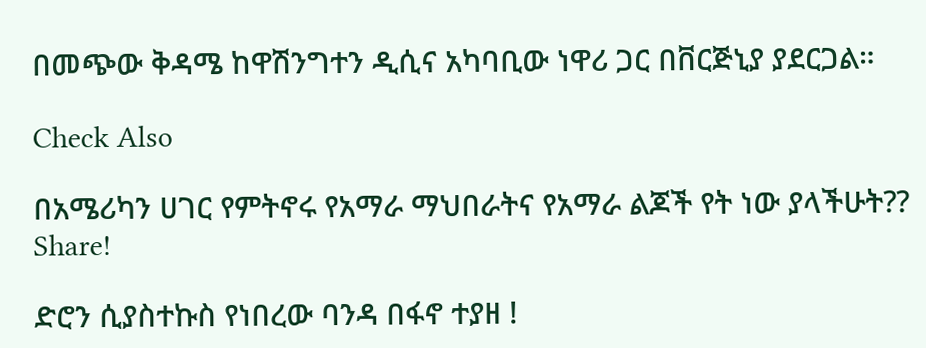በመጭው ቅዳሜ ከዋሽንግተን ዲሲና አካባቢው ነዋሪ ጋር በቨርጅኒያ ያደርጋል።

Check Also

በአሜሪካን ሀገር የምትኖሩ የአማራ ማህበራትና የአማራ ልጆች የት ነው ያላችሁት?? Share!

ድሮን ሲያስተኩስ የነበረው ባንዳ በፋኖ ተያዘ !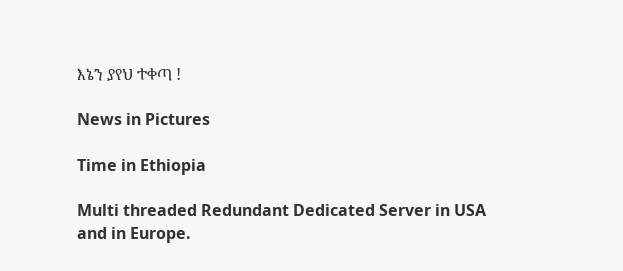እኔን ያየህ ተቀጣ !

News in Pictures

Time in Ethiopia

Multi threaded Redundant Dedicated Server in USA and in Europe.